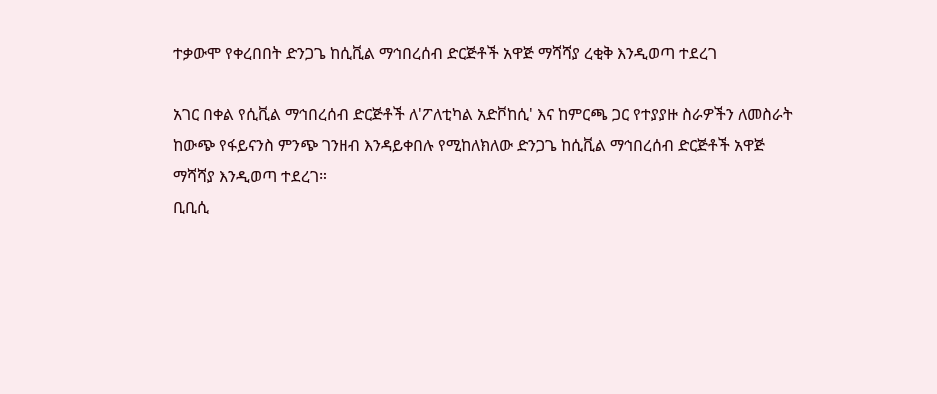ተቃውሞ የቀረበበት ድንጋጌ ከሲቪል ማኅበረሰብ ድርጅቶች አዋጅ ማሻሻያ ረቂቅ እንዲወጣ ተደረገ

አገር በቀል የሲቪል ማኅበረሰብ ድርጅቶች ለ'ፖለቲካል አድቮከሲ' እና ከምርጫ ጋር የተያያዙ ስራዎችን ለመስራት ከውጭ የፋይናንስ ምንጭ ገንዘብ እንዳይቀበሉ የሚከለክለው ድንጋጌ ከሲቪል ማኅበረሰብ ድርጅቶች አዋጅ ማሻሻያ እንዲወጣ ተደረገ።
ቢቢሲ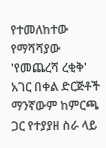የተመለከተው የማሻሻያው 'የመጨረሻ ረቂቅ' አገር በቀል ድርጅቶች ማንኛውም ከምርጫ ጋር የተያያዘ ስራ ላይ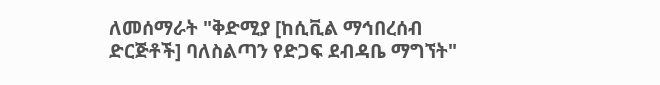ለመሰማራት "ቅድሚያ [ከሲቪል ማኅበረሰብ ድርጅቶች] ባለስልጣን የድጋፍ ደብዳቤ ማግኘት"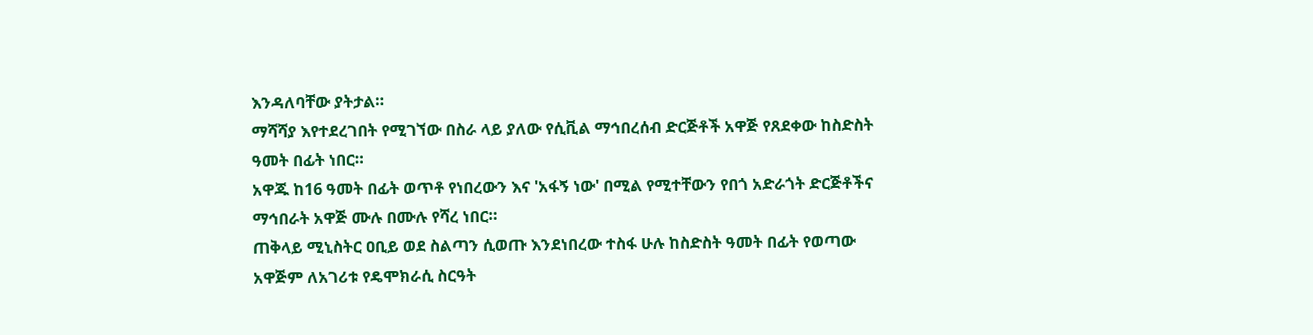እንዳለባቸው ያትታል።
ማሻሻያ እየተደረገበት የሚገኘው በስራ ላይ ያለው የሲቪል ማኅበረሰብ ድርጅቶች አዋጅ የጸደቀው ከስድስት ዓመት በፊት ነበር።
አዋጁ ከ16 ዓመት በፊት ወጥቶ የነበረውን እና 'አፋኝ ነው' በሚል የሚተቸውን የበጎ አድራጎት ድርጅቶችና ማኅበራት አዋጅ ሙሉ በሙሉ የሻረ ነበር።
ጠቅላይ ሚኒስትር ዐቢይ ወደ ስልጣን ሲወጡ እንደነበረው ተስፋ ሁሉ ከስድስት ዓመት በፊት የወጣው አዋጅም ለአገሪቱ የዴሞክራሲ ስርዓት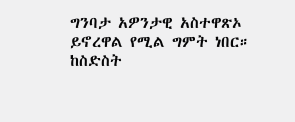ግንባታ አዎንታዊ አስተዋጽኦ ይኖረዋል የሚል ግምት ነበር።
ከስድስት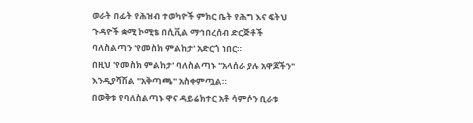ወራት በፊት የሕዝብ ተወካዮች ምክር ቤት የሕግ እና ፍትህ ጉዳዮች ቋሚ ኮሚቴ በሲቪል ማኅበረሰብ ድርጅቶች ባለስልጣን 'የመስክ ምልከታ' አድርጎ ነበር።
በዚህ 'የመስክ ምልከታ' ባለስልጣኑ "አላሰራ ያሉ አዋጆችን" እንዲያሻሽል "አቅጣጫ" አስቀምጧል።
በወቅቱ የባለስልጣኑ ዋና ዳይሬክተር አቶ ሳምሶን ቢራቱ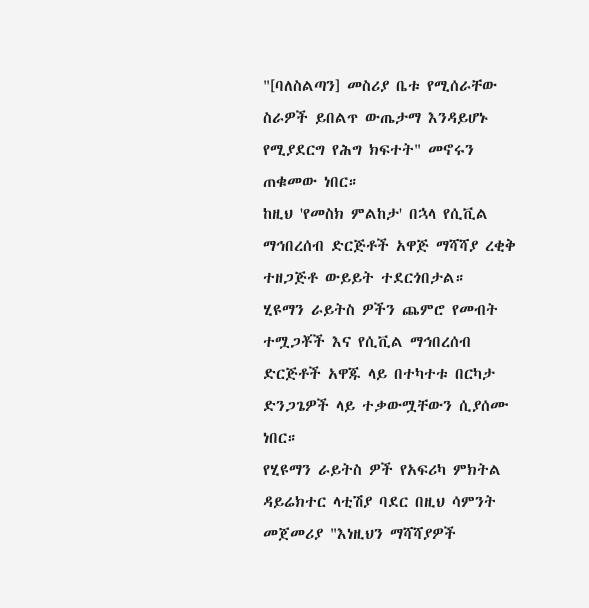"[ባለስልጣን] መስሪያ ቤቱ የሚሰራቸው ስራዎች ይበልጥ ውጤታማ እንዳይሆኑ የሚያደርግ የሕግ ክፍተት" መኖሩን ጠቁመው ነበር።
ከዚህ 'የመስክ ምልከታ' በኋላ የሲቪል ማኅበረሰብ ድርጅቶች አዋጅ ማሻሻያ ረቂቅ ተዘጋጅቶ ውይይት ተደርጎበታል።
ሂዩማን ራይትስ ዎችን ጨምሮ የመብት ተሟጋቾች እና የሲቪል ማኅበረሰብ ድርጅቶች አዋጁ ላይ በተካተቱ በርካታ ድንጋጌዎች ላይ ተቃውሟቸውን ሲያሰሙ ነበር።
የሂዩማን ራይትስ ዎች የአፍሪካ ምክትል ዳይሬክተር ላቲሽያ ባደር በዚህ ሳምንት መጀመሪያ "እነዚህን ማሻሻያዎች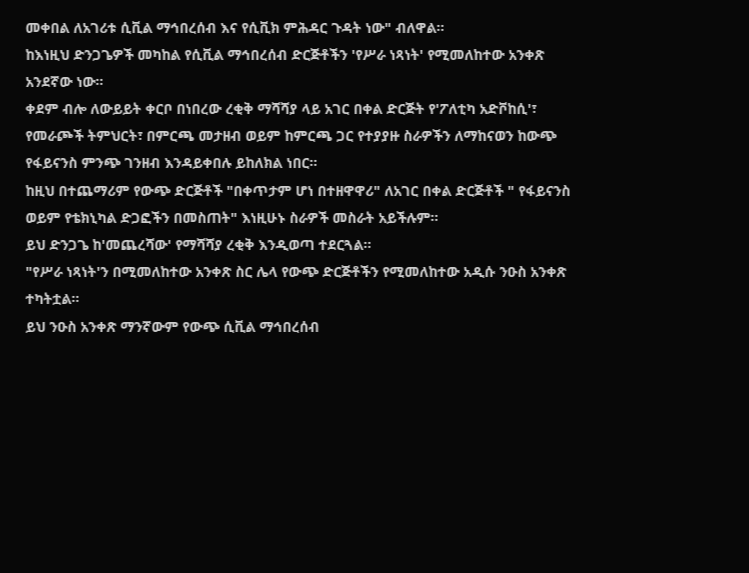መቀበል ለአገሪቱ ሲቪል ማኅበረሰብ እና የሲቪክ ምሕዳር ጉዳት ነው" ብለዋል።
ከእነዚህ ድንጋጌዎች መካከል የሲቪል ማኅበረሰብ ድርጅቶችን 'የሥራ ነጻነት' የሚመለከተው አንቀጽ አንደኛው ነው።
ቀደም ብሎ ለውይይት ቀርቦ በነበረው ረቂቅ ማሻሻያ ላይ አገር በቀል ድርጅት የ'ፖለቲካ አድቮከሲ'፣ የመራጮች ትምህርት፣ በምርጫ መታዘብ ወይም ከምርጫ ጋር የተያያዙ ስራዎችን ለማከናወን ከውጭ የፋይናንስ ምንጭ ገንዘብ እንዳይቀበሉ ይከለክል ነበር።
ከዚህ በተጨማሪም የውጭ ድርጅቶች "በቀጥታም ሆነ በተዘዋዋሪ" ለአገር በቀል ድርጅቶች " የፋይናንስ ወይም የቴክኒካል ድጋፎችን በመስጠት" እነዚሁኑ ስራዎች መስራት አይችሉም።
ይህ ድንጋጌ ከ'መጨረሻው' የማሻሻያ ረቂቅ እንዲወጣ ተደርጓል።
"የሥራ ነጻነት'ን በሚመለከተው አንቀጽ ስር ሌላ የውጭ ድርጅቶችን የሚመለከተው አዲሱ ንዑስ አንቀጽ ተካትቷል።
ይህ ንዑስ አንቀጽ ማንኛውም የውጭ ሲቪል ማኅበረሰብ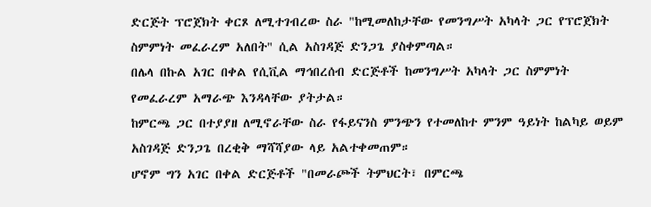ድርጅት ፕሮጀክት ቀርጾ ለሚተገብረው ስራ "ከሚመለከታቸው የመንግሥት አካላት ጋር የፕሮጀክት ስምምነት መፈራረም አለበት" ሲል አስገዳጅ ድንጋጌ ያስቀምጣል።
በሌላ በኩል አገር በቀል የሲቪል ማኅበረሰብ ድርጅቶች ከመንግሥት አካላት ጋር ስምምነት የመፈራረም አማራጭ እንዳላቸው ያትታል።
ከምርጫ ጋር በተያያዘ ለሚኖራቸው ስራ የፋይናንስ ምንጭን የተመለከተ ምንም ዓይነት ከልካይ ወይም አስገዳጅ ድንጋጌ በረቂቅ ማሻሻያው ላይ አልተቀመጠም።
ሆኖም ግን አገር በቀል ድርጅቶች "በመራጮች ትምህርት፣ በምርጫ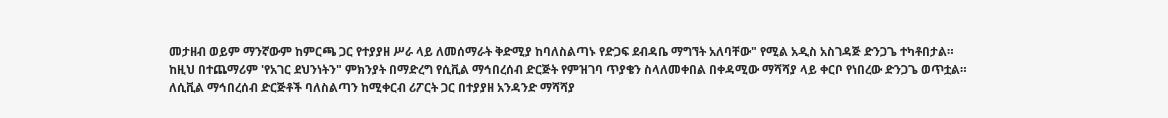መታዘብ ወይም ማንኛውም ከምርጫ ጋር የተያያዘ ሥራ ላይ ለመሰማራት ቅድሚያ ከባለስልጣኑ የድጋፍ ደብዳቤ ማግኘት አለባቸው" የሚል አዲስ አስገዳጅ ድንጋጌ ተካቶበታል።
ከዚህ በተጨማሪም 'የአገር ደህንነትን" ምክንያት በማድረግ የሲቪል ማኅበረሰብ ድርጅት የምዝገባ ጥያቄን ስላለመቀበል በቀዳሚው ማሻሻያ ላይ ቀርቦ የነበረው ድንጋጌ ወጥቷል።
ለሲቪል ማኅበረሰብ ድርጅቶች ባለስልጣን ከሚቀርብ ሪፖርት ጋር በተያያዘ አንዳንድ ማሻሻያ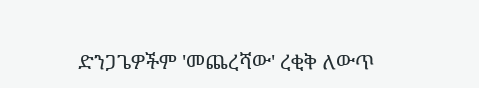ድንጋጌዎችም 'መጨረሻው' ረቂቅ ለውጥ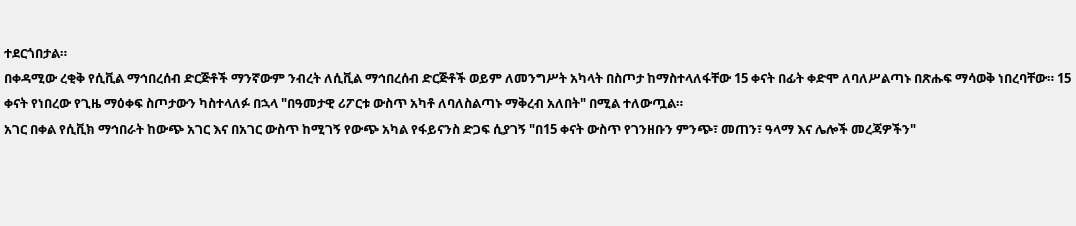ተደርጎበታል።
በቀዳሚው ረቂቅ የሲቪል ማኅበረሰብ ድርጅቶች ማንኛውም ንብረት ለሲቪል ማኅበረሰብ ድርጅቶች ወይም ለመንግሥት አካላት በስጦታ ከማስተላለፋቸው 15 ቀናት በፊት ቀድሞ ለባለሥልጣኑ በጽሑፍ ማሳወቅ ነበረባቸው። 15 ቀናት የነበረው የጊዜ ማዕቀፍ ስጦታውን ካስተላለፉ በኋላ "በዓመታዊ ሪፖርቱ ውስጥ አካቶ ለባለስልጣኑ ማቅረብ አለበት" በሚል ተለውጧል።
አገር በቀል የሲቪክ ማኅበራት ከውጭ አገር እና በአገር ውስጥ ከሚገኝ የውጭ አካል የፋይናንስ ድጋፍ ሲያገኝ "በ15 ቀናት ውስጥ የገንዘቡን ምንጭ፣ መጠን፣ ዓላማ እና ሌሎች መረጃዎችን"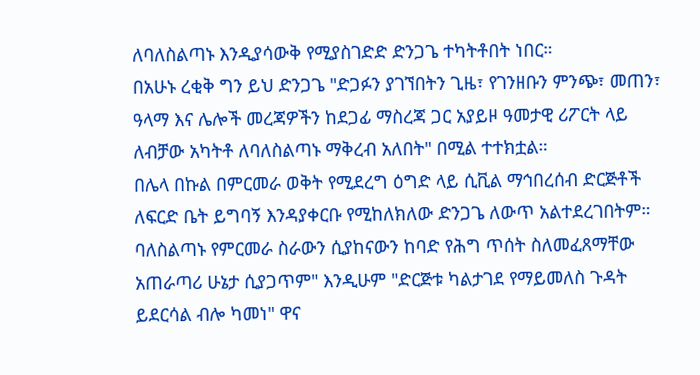ለባለስልጣኑ እንዲያሳውቅ የሚያስገድድ ድንጋጌ ተካትቶበት ነበር።
በአሁኑ ረቂቅ ግን ይህ ድንጋጌ "ድጋፉን ያገኘበትን ጊዜ፣ የገንዘቡን ምንጭ፣ መጠን፣ ዓላማ እና ሌሎች መረጃዎችን ከደጋፊ ማስረጃ ጋር አያይዞ ዓመታዊ ሪፖርት ላይ ለብቻው አካትቶ ለባለስልጣኑ ማቅረብ አለበት" በሚል ተተክቷል።
በሌላ በኩል በምርመራ ወቅት የሚደረግ ዕግድ ላይ ሲቪል ማኅበረሰብ ድርጅቶች ለፍርድ ቤት ይግባኝ እንዳያቀርቡ የሚከለክለው ድንጋጌ ለውጥ አልተደረገበትም።
ባለስልጣኑ የምርመራ ስራውን ሲያከናውን ከባድ የሕግ ጥሰት ስለመፈጸማቸው አጠራጣሪ ሁኔታ ሲያጋጥም" እንዲሁም "ድርጅቱ ካልታገደ የማይመለስ ጉዳት ይደርሳል ብሎ ካመነ" ዋና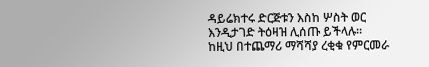ዳይሬክተሩ ድርጅቱን እስከ ሦስት ወር እንዲታገድ ትዕዛዝ ሊሰጡ ይችላሉ።
ከዚህ በተጨማሪ ማሻሻያ ረቂቁ የምርመራ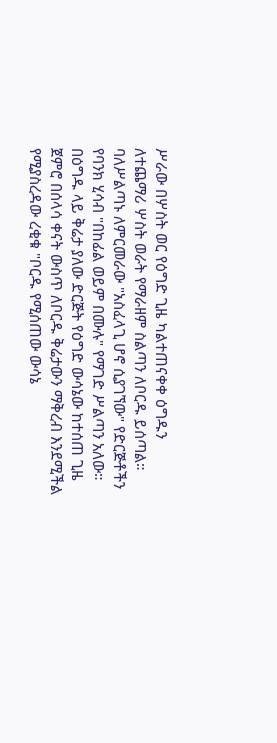ሥራው በሦስት ወር የዕግድ ጊዜ ካልተጠናቀቀ ዕግዱን ለተጨማሪ ሦስት ወራት የማራዘም ስልጣን ለቦርዱ ይሰጣል።
ባለሥልጣኑ ለምርመራው "አስፈላጊ ሆኖ ሲያገኘው" የድርጅቶችን የባንክ ሂሳብ "በከፊል ወይም በሙሉ" የማገድ ሥልጣን አለው።
በዕግዱ ላይ ቅሬታ ያለው ድርጅት የዕግድ ውሳኔው ከተሰጠ ጊዜ ጀምሮ በሰላሳ ቀናት ውስጥ ለቦርዱ ቅሬታውን ማቅረብ እንደሚችል የሚያስረዳው ረቂቁ "ቦርዱ የሚሰጠው ውሳኔ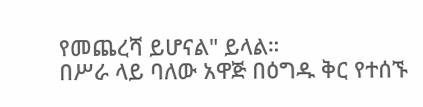የመጨረሻ ይሆናል" ይላል።
በሥራ ላይ ባለው አዋጅ በዕግዱ ቅር የተሰኙ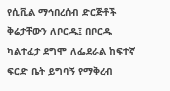የሲቪል ማኅበረሰብ ድርጅቶች ቅሬታቸውን ለቦርዱ፤ በቦርዱ ካልተፈታ ደግሞ ለፌደራል ከፍተኛ ፍርድ ቤት ይግባኝ የማቅረብ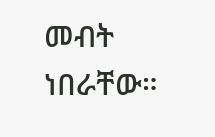መብት ነበራቸው።